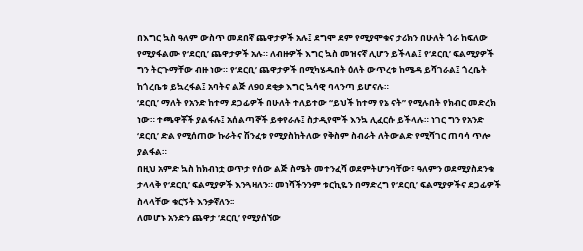በእግር ኳስ ዓለም ውስጥ መደበኛ ጨዋታዎች አሉ፤ ደግሞ ደም የሚያሞቁና ታሪክን በሁለት ጎራ ከፍለው የሚያፋልሙ የ‘ደርቢ’ ጨዋታዎች አሉ። ለብዙዎች እግር ኳስ መዝናኛ ሊሆን ይችላል፤ የ‘ደርቢ’ ፍልሚያዎች ግን ትርጉማቸው ብዙ ነው። የ‘ደርቢ’ ጨዋታዎች በሚካሄዱበት ዕለት ውጥረቱ ከሜዳ ይሻገራል፤ ጎረቤት ከጎረቤቱ ይኳረፋል፤ አባትና ልጅ ለ90 ደቂቃ እግር ኳሳዊ ባላንጣ ይሆናሉ።
‘ደርቢ’ ማለት የአንድ ከተማ ደጋፊዎች በሁለት ተለይተው “ይህች ከተማ የኔ ናት” የሚሉበት የክብር መድረክ ነው። ተጫዋቾች ያልፋሉ፤ አሰልጣኞች ይቀየራሉ፤ ስታዲየሞች እንኳ ሊፈርሱ ይችላሉ። ነገር ግን የአንድ ‘ደርቢ’ ድል የሚሰጠው ኩራትና ሽንፈቱ የሚያስከትለው የቅስም ስብራት ለትውልድ የሚሻገር ጠባሳ ጥሎ ያልፋል።
በዚህ አምድ ኳስ ከክብነቷ ወጥታ የሰው ልጅ ስሜት መተንፈሻ ወደምትሆንባቸው፣ ዓለምን ወደሚያስደንቁ ታላላቅ የ‘ደርቢ’ ፍልሚያዎች እንጓዛለን። መነሻችንንም ቱርኪዬን በማድረግ የ‘ደርቢ’ ፍልሚያዎችና ደጋፊዎች ስላላቸው ቁርኝት እንቃኛለን፡፡
ለመሆኑ አንድን ጨዋታ ‘ደርቢ’ የሚያሰኘው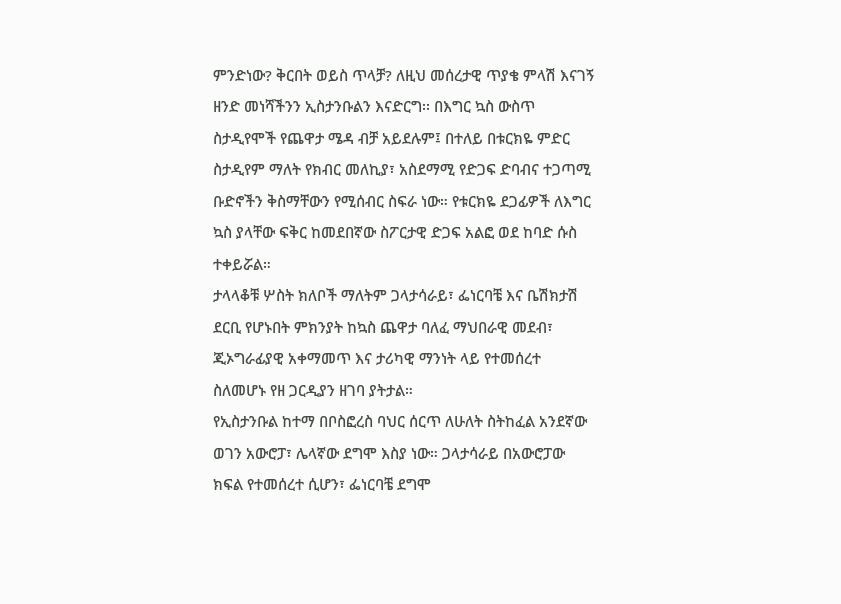ምንድነው? ቅርበት ወይስ ጥላቻ? ለዚህ መሰረታዊ ጥያቄ ምላሽ እናገኝ ዘንድ መነሻችንን ኢስታንቡልን እናድርግ፡፡ በእግር ኳስ ውስጥ ስታዲየሞች የጨዋታ ሜዳ ብቻ አይደሉም፤ በተለይ በቱርክዬ ምድር ስታዲየም ማለት የክብር መለኪያ፣ አስደማሚ የድጋፍ ድባብና ተጋጣሚ ቡድኖችን ቅስማቸውን የሚሰብር ስፍራ ነው። የቱርክዬ ደጋፊዎች ለእግር ኳስ ያላቸው ፍቅር ከመደበኛው ስፖርታዊ ድጋፍ አልፎ ወደ ከባድ ሱስ ተቀይሯል።
ታላላቆቹ ሦስት ክለቦች ማለትም ጋላታሳራይ፣ ፌነርባቼ እና ቤሽክታሽ ደርቢ የሆኑበት ምክንያት ከኳስ ጨዋታ ባለፈ ማህበራዊ መደብ፣ ጂኦግራፊያዊ አቀማመጥ እና ታሪካዊ ማንነት ላይ የተመሰረተ ስለመሆኑ የዘ ጋርዲያን ዘገባ ያትታል።
የኢስታንቡል ከተማ በቦስፎረስ ባህር ሰርጥ ለሁለት ስትከፈል አንደኛው ወገን አውሮፓ፣ ሌላኛው ደግሞ እስያ ነው። ጋላታሳራይ በአውሮፓው ክፍል የተመሰረተ ሲሆን፣ ፌነርባቼ ደግሞ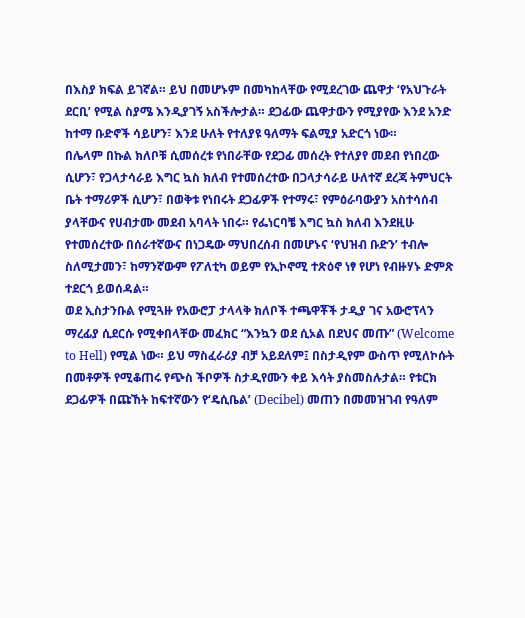በእስያ ክፍል ይገኛል። ይህ በመሆኑም በመካከላቸው የሚደረገው ጨዋታ ‘የአህጉራት ደርቢ’ የሚል ስያሜ እንዲያገኝ አስችሎታል። ደጋፊው ጨዋታውን የሚያየው እንደ አንድ ከተማ ቡድኖች ሳይሆን፣ እንደ ሁለት የተለያዩ ዓለማት ፍልሚያ አድርጎ ነው።
በሌላም በኩል ክለቦቹ ሲመሰረቱ የነበራቸው የደጋፊ መሰረት የተለያየ መደብ የነበረው ሲሆን፣ የጋላታሳራይ እግር ኳስ ክለብ የተመሰረተው በጋላታሳራይ ሁለተኛ ደረጃ ትምህርት ቤት ተማሪዎች ሲሆን፣ በወቅቱ የነበሩት ደጋፊዎች የተማሩ፣ የምዕራባውያን አስተሳሰብ ያላቸውና የሀብታሙ መደብ አባላት ነበሩ። የፌነርባቼ እግር ኳስ ክለብ እንደዚሁ የተመሰረተው በሰራተኛውና በነጋዴው ማህበረሰብ በመሆኑና ‘የህዝብ ቡድን’ ተብሎ ስለሚታመን፣ ከማንኛውም የፖለቲካ ወይም የኢኮኖሚ ተጽዕኖ ነፃ የሆነ የብዙሃኑ ድምጽ ተደርጎ ይወሰዳል።
ወደ ኢስታንቡል የሚጓዙ የአውሮፓ ታላላቅ ክለቦች ተጫዋቾች ታዲያ ገና አውሮፕላን ማረፊያ ሲደርሱ የሚቀበላቸው መፈክር “እንኳን ወደ ሲኦል በደህና መጡ” (Welcome to Hell) የሚል ነው። ይህ ማስፈራሪያ ብቻ አይደለም፤ በስታዲየም ውስጥ የሚለኮሱት በመቶዎች የሚቆጠሩ የጭስ ችቦዎች ስታዲየሙን ቀይ እሳት ያስመስሉታል። የቱርክ ደጋፊዎች በጩኸት ከፍተኛውን የ‘ዴሲቤል’ (Decibel) መጠን በመመዝገብ የዓለም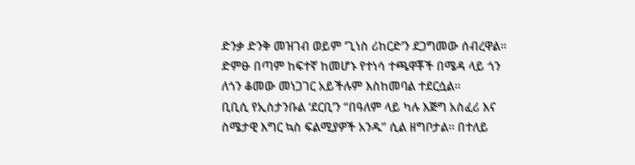ድንቃ ድንቅ መዝገብ ወይም ‘ጊነስ ሪከርድ’ን ደጋግመው ሰብረዋል። ድምፁ በጣም ከፍተኛ ከመሆኑ የተነሳ ተጫዋቾች በሜዳ ላይ ጎን ለጎን ቆመው መነጋገር አይችሉም እስከመባል ተደርሷል።
ቢቢሲ የኢስታንቡል ‘ደርቢ’ን “በዓለም ላይ ካሉ እጅግ አስፈሪ እና ስሜታዊ እግር ኳስ ፍልሚያዎች አንዱ” ሲል ዘግቦታል። በተለይ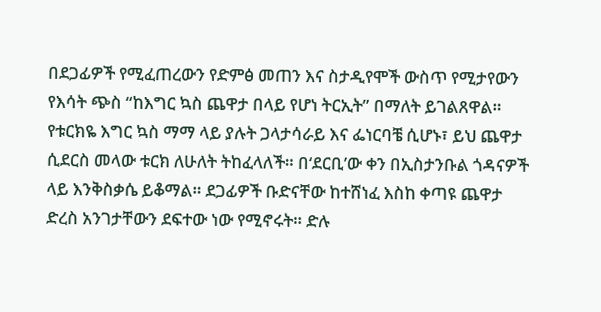በደጋፊዎች የሚፈጠረውን የድምፅ መጠን እና ስታዲየሞች ውስጥ የሚታየውን የእሳት ጭስ “ከእግር ኳስ ጨዋታ በላይ የሆነ ትርኢት” በማለት ይገልጸዋል።
የቱርክዬ እግር ኳስ ማማ ላይ ያሉት ጋላታሳራይ እና ፌነርባቼ ሲሆኑ፣ ይህ ጨዋታ ሲደርስ መላው ቱርክ ለሁለት ትከፈላለች። በ‘ደርቢ’ው ቀን በኢስታንቡል ጎዳናዎች ላይ እንቅስቃሴ ይቆማል። ደጋፊዎች ቡድናቸው ከተሸነፈ እስከ ቀጣዩ ጨዋታ ድረስ አንገታቸውን ደፍተው ነው የሚኖሩት። ድሉ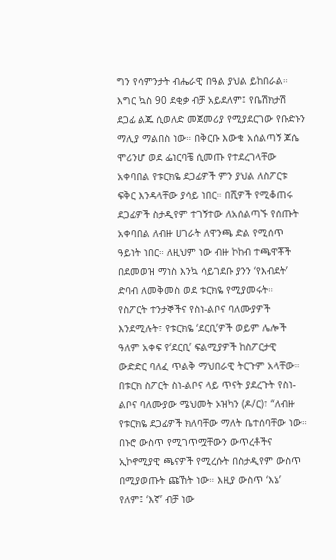ግን የሳምንታት ብሔራዊ በዓል ያህል ይከበራል።
እግር ኳስ 90 ደቂቃ ብቻ አይደለም፤ የቤሽክታሽ ደጋፊ ልጁ ሲወለድ መጀመሪያ የሚያደርገው የቡድኑን ማሊያ ማልበስ ነው። በቅርቡ እውቁ አሰልጣኝ ጆሴ ሞሪንሆ ወደ ፌነርባቼ ሲመጡ የተደረገላቸው አቀባበል የቱርክዬ ደጋፊዎች ምን ያህል ለስፖርቱ ፍቅር እንዳላቸው ያሳይ ነበር። በሺዎች የሚቆጠሩ ደጋፊዎች ስታዲየም ተገኝተው ለአሰልጣኙ የሰጡት አቀባበል ለብዙ ሀገራት ለዋንጫ ድል የሚሰጥ ዓይነት ነበር። ለዚህም ነው ብዙ ኮከብ ተጫዋቾች በደመወዝ ማነስ እንኳ ሳይገደቡ ያንን ‘የእብደት’ ድባብ ለመቅመስ ወደ ቱርክዬ የሚያመሩት።
የስፖርት ተንታኞችና የስነ-ልቦና ባለሙያዎች እንደሚሉት፣ የቱርክዬ ‘ደርቢ’ዎች ወይም ሌሎች ዓለም አቀፍ የ‘ደርቢ’ ፍልሚያዎች ከስፖርታዊ ውድድር ባለፈ ጥልቅ ማህበራዊ ትርጉም አላቸው። በቱርክ ስፖርት ስነ-ልቦና ላይ ጥናት ያደረጉት የስነ-ልቦና ባለሙያው ሜህመት ኦዝካን (ዶ/ር)፣ “ለብዙ የቱርክዬ ደጋፊዎች ክለባቸው ማለት ቤተሰባቸው ነው። በኑሮ ውስጥ የሚገጥሟቸውን ውጥረቶችና ኢኮኖሚያዊ ጫናዎች የሚረሱት በስታዲየም ውስጥ በሚያወጡት ጩኸት ነው። እዚያ ውስጥ ‘እኔ’ የለም፤ ‘እኛ’ ብቻ ነው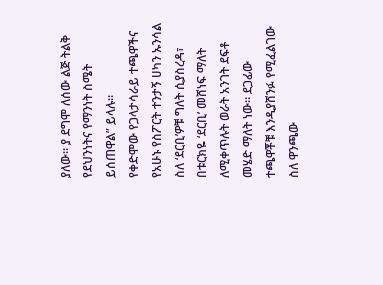ያለው። ያ ደግሞ ለሰው ልጅ ትልቅ የደህንነትና የማንነት ስሜት ይሰጠዋል” ይላሉ፡፡
የቀድሞው የጋላታሳራይ ተጫዋችና የአሁኑ የስፖርት ተንታኝ ሀካን ኡንሳል ስለ ‘ደርቢ’ዎቹ ግለት ሲያስረዳ፣ በቱርክዬ ‘ደርቢ’ መሸነፍ ማለት ለሚቀጥሉት ወራት አንገት ደፍቶ መሄድ ማለት ነው። ደጋፊው ተጫዋቾቹ እንዲያሸንፉ የሚፈልገው ስለ ዋንጫው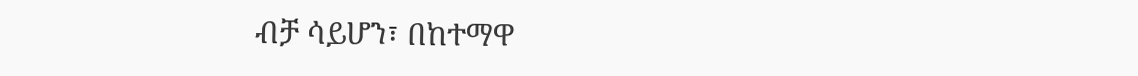ብቻ ሳይሆን፣ በከተማዋ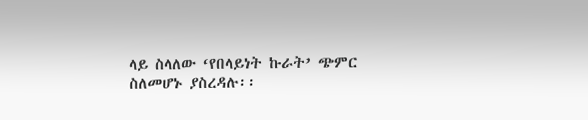ላይ ስላለው ‘የበላይነት ኩራት’ ጭምር ስለመሆኑ ያስረዳሉ፡፡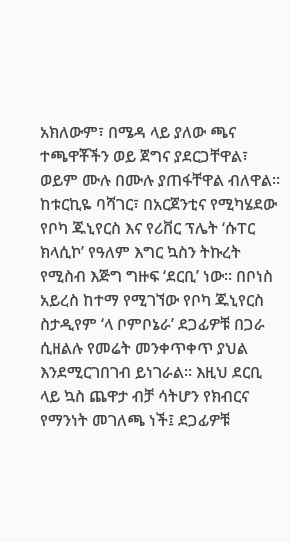አክለውም፣ በሜዳ ላይ ያለው ጫና ተጫዋቾችን ወይ ጀግና ያደርጋቸዋል፣ ወይም ሙሉ በሙሉ ያጠፋቸዋል ብለዋል፡፡
ከቱርኪዬ ባሻገር፣ በአርጀንቲና የሚካሄደው የቦካ ጁኒየርስ እና የሪቨር ፕሌት ‘ሱፐር ክላሲኮ’ የዓለም እግር ኳስን ትኩረት የሚስብ እጅግ ግዙፍ ‘ደርቢ’ ነው። በቦነስ አይረስ ከተማ የሚገኘው የቦካ ጁኒየርስ ስታዲየም ‘ላ ቦምቦኔራ’ ደጋፊዎቹ በጋራ ሲዘልሉ የመሬት መንቀጥቀጥ ያህል እንደሚርገበገብ ይነገራል። እዚህ ደርቢ ላይ ኳስ ጨዋታ ብቻ ሳትሆን የክብርና የማንነት መገለጫ ነች፤ ደጋፊዎቹ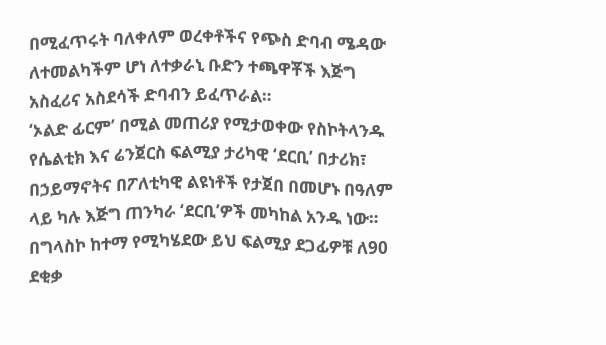በሚፈጥሩት ባለቀለም ወረቀቶችና የጭስ ድባብ ሜዳው ለተመልካችም ሆነ ለተቃራኒ ቡድን ተጫዋቾች እጅግ አስፈሪና አስደሳች ድባብን ይፈጥራል።
‘ኦልድ ፊርም’ በሚል መጠሪያ የሚታወቀው የስኮትላንዱ የሴልቲክ እና ሬንጀርስ ፍልሚያ ታሪካዊ ‘ደርቢ’ በታሪክ፣ በኃይማኖትና በፖለቲካዊ ልዩነቶች የታጀበ በመሆኑ በዓለም ላይ ካሉ እጅግ ጠንካራ ‘ደርቢ’ዎች መካከል አንዱ ነው። በግላስኮ ከተማ የሚካሄደው ይህ ፍልሚያ ደጋፊዎቹ ለ90 ደቂቃ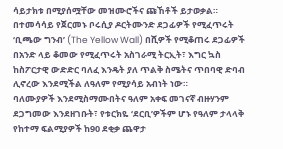ሳይታክቱ በሚያሰሟቸው መዝሙሮችና ጩኸቶች ይታወቃል። በተመሳሳይ የጀርመኑ ቦሩሲያ ዶርትሙንድ ደጋፊዎች የሚፈጥሩት ‘ቢጫው ግንብ’ (The Yellow Wall) በሺዎች የሚቆጠሩ ደጋፊዎች በአንድ ላይ ቆመው የሚፈጥሩት አስገራሚ ትርኢት፣ እግር ኳስ ከስፖርታዊ ውድድር ባለፈ እንዴት ያለ ጥልቅ ስሜትና ጥበባዊ ድባብ ሊኖረው እንደሚችል ለዓለም የሚያሳይ አብነት ነው።
ባለሙያዎች እንደሚስማሙበትና ዓለም አቀፍ መገናኛ ብዙሃንም ደጋግመው እንደዘገቡት፣ የቱርክዬ ‘ደርቢ’ዎችም ሆኑ የዓለም ታላላቅ የከተማ ፍልሚያዎች ከ90 ደቂቃ ጨዋታ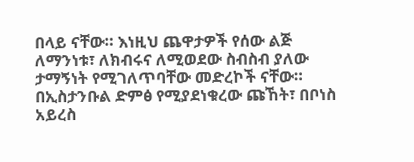በላይ ናቸው። እነዚህ ጨዋታዎች የሰው ልጅ ለማንነቱ፣ ለክብሩና ለሚወደው ስብስብ ያለው ታማኝነት የሚገለጥባቸው መድረኮች ናቸው። በኢስታንቡል ድምፅ የሚያደነቁረው ጩኸት፣ በቦነስ አይረስ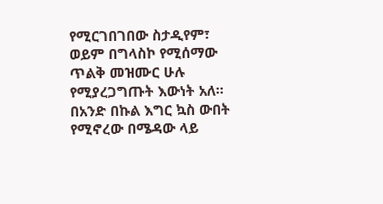የሚርገበገበው ስታዲየም፣ ወይም በግላስኮ የሚሰማው ጥልቅ መዝሙር ሁሉ የሚያረጋግጡት እውነት አለ። በአንድ በኩል እግር ኳስ ውበት የሚኖረው በሜዳው ላይ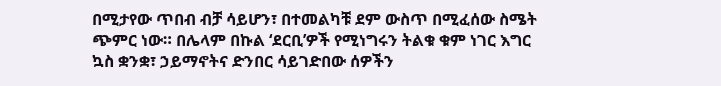በሚታየው ጥበብ ብቻ ሳይሆን፣ በተመልካቹ ደም ውስጥ በሚፈሰው ስሜት ጭምር ነው። በሌላም በኩል ‘ደርቢ’ዎች የሚነግሩን ትልቁ ቁም ነገር እግር ኳስ ቋንቋ፣ ኃይማኖትና ድንበር ሳይገድበው ሰዎችን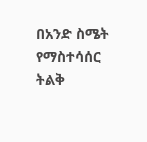በአንድ ስሜት የማስተሳሰር ትልቅ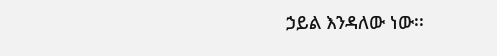ኃይል እንዳለው ነው፡፡